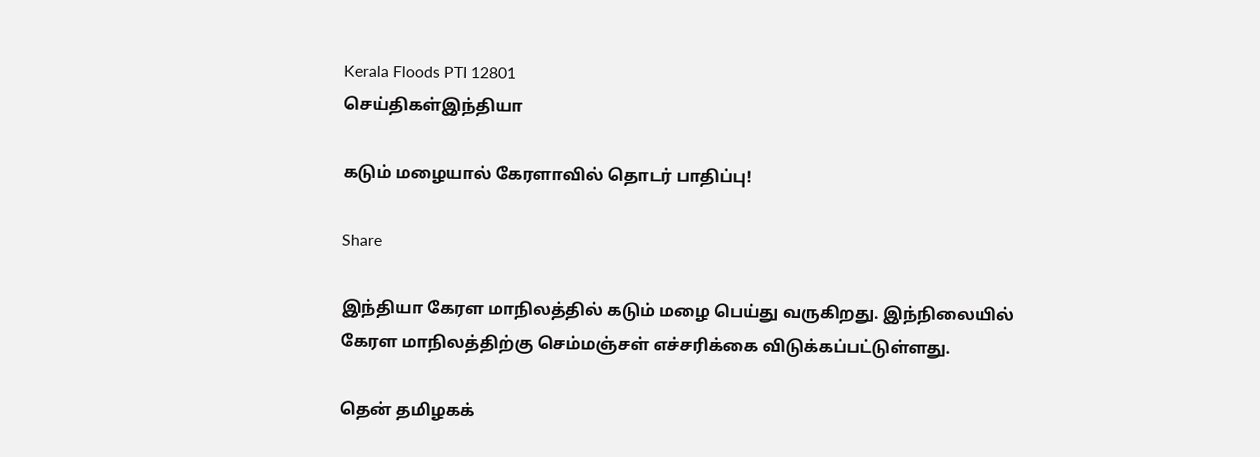Kerala Floods PTI 12801
செய்திகள்இந்தியா

கடும் மழையால் கேரளாவில் தொடர் பாதிப்பு!

Share

இந்தியா கேரள மாநிலத்தில் கடும் மழை பெய்து வருகிறது. இந்நிலையில் கேரள மாநிலத்திற்கு செம்மஞ்சள் எச்சரிக்கை விடுக்கப்பட்டுள்ளது.

தென் தமிழகக்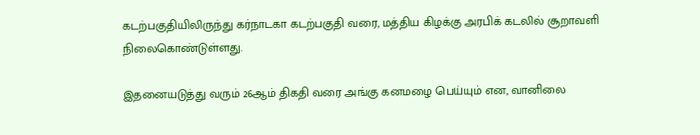கடற்பகுதியிலிருந்து கர்நாடகா கடற்பகுதி வரை, மத்திய கிழக்கு அரபிக் கடலில் சூறாவளி நிலைகொண்டுள்ளது.

இதனையடுத்து வரும் 26ஆம் திகதி வரை அங்கு கனமழை பெய்யும் என, வானிலை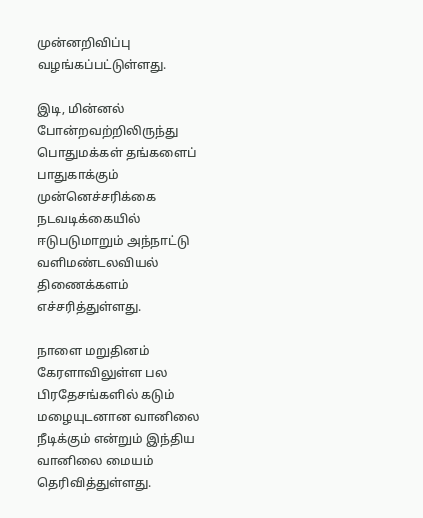முன்னறிவிப்பு வழங்கப்பட்டுள்ளது.

இடி, மின்னல் போன்றவற்றிலிருந்து பொதுமக்கள் தங்களைப் பாதுகாக்கும் முன்னெச்சரிக்கை நடவடிக்கையில் ஈடுபடுமாறும் அந்நாட்டு வளிமண்டலவியல் திணைக்களம் எச்சரித்துள்ளது.

நாளை மறுதினம் கேரளாவிலுள்ள பல பிரதேசங்களில் கடும் மழையுடனான வானிலை நீடிக்கும் என்றும் இந்திய வானிலை மையம் தெரிவித்துள்ளது.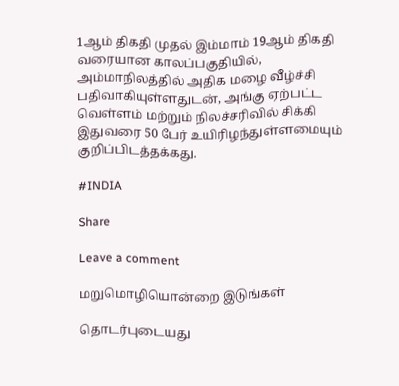1ஆம் திகதி முதல் இம்மாம் 19ஆம் திகதி வரையான காலப்பகுதியில், அம்மாநிலத்தில் அதிக மழை வீழ்ச்சி பதிவாகியுள்ளதுடன், அங்கு ஏற்பட்ட வெள்ளம் மற்றும் நிலச்சரிவில் சிக்கி இதுவரை 50 பேர் உயிரிழந்துள்ளமையும் குறிப்பிடத்தக்கது.

#INDIA

Share

Leave a comment

மறுமொழியொன்றை இடுங்கள்

தொடர்புடையது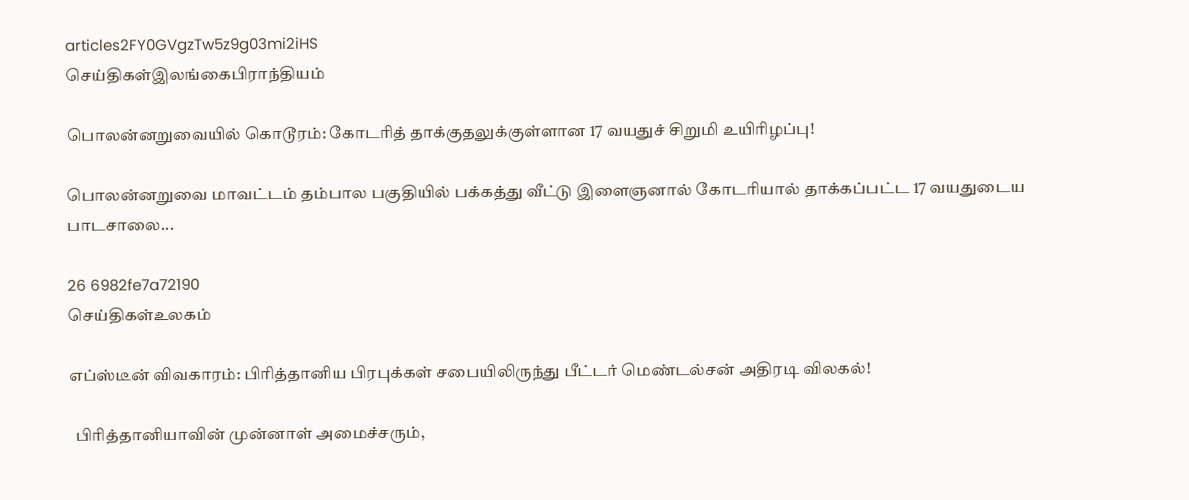articles2FY0GVgzTw5z9g03mi2iHS
செய்திகள்இலங்கைபிராந்தியம்

பொலன்னறுவையில் கொடூரம்: கோடரித் தாக்குதலுக்குள்ளான 17 வயதுச் சிறுமி உயிரிழப்பு!

பொலன்னறுவை மாவட்டம் தம்பால பகுதியில் பக்கத்து வீட்டு இளைஞனால் கோடரியால் தாக்கப்பட்ட 17 வயதுடைய பாடசாலை...

26 6982fe7a72190
செய்திகள்உலகம்

எப்ஸ்டீன் விவகாரம்: பிரித்தானிய பிரபுக்கள் சபையிலிருந்து பீட்டர் மெண்டல்சன் அதிரடி விலகல்!

  பிரித்தானியாவின் முன்னாள் அமைச்சரும்,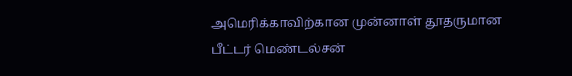அமெரிக்காவிற்கான முன்னாள் தூதருமான பீட்டர் மெண்டல்சன்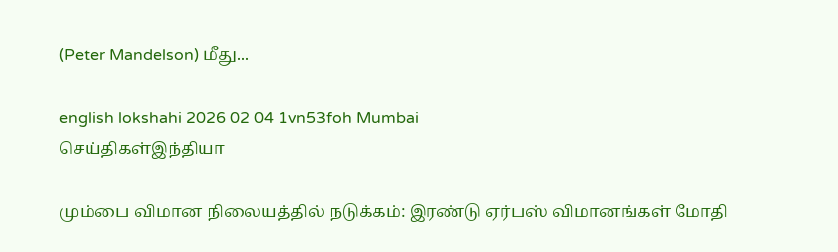(Peter Mandelson) மீது...

english lokshahi 2026 02 04 1vn53foh Mumbai
செய்திகள்இந்தியா

மும்பை விமான நிலையத்தில் நடுக்கம்: இரண்டு ஏர்பஸ் விமானங்கள் மோதி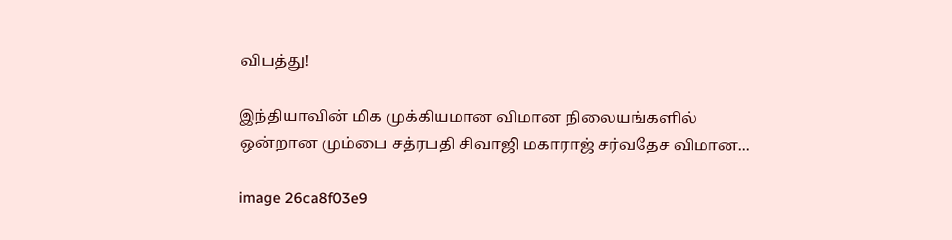விபத்து!

இந்தியாவின் மிக முக்கியமான விமான நிலையங்களில் ஒன்றான மும்பை சத்ரபதி சிவாஜி மகாராஜ் சர்வதேச விமான...

image 26ca8f03e9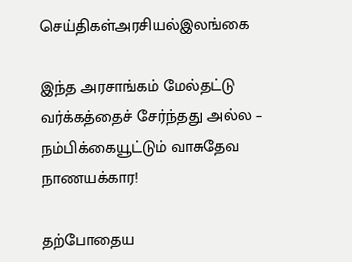செய்திகள்அரசியல்இலங்கை

இந்த அரசாங்கம் மேல்தட்டு வர்க்கத்தைச் சேர்ந்தது அல்ல – நம்பிக்கையூட்டும் வாசுதேவ நாணயக்கார!

தற்போதைய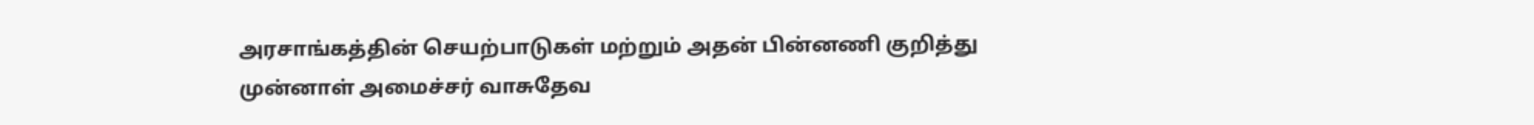அரசாங்கத்தின் செயற்பாடுகள் மற்றும் அதன் பின்னணி குறித்து முன்னாள் அமைச்சர் வாசுதேவ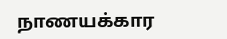நாணயக்கார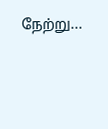நேற்று...